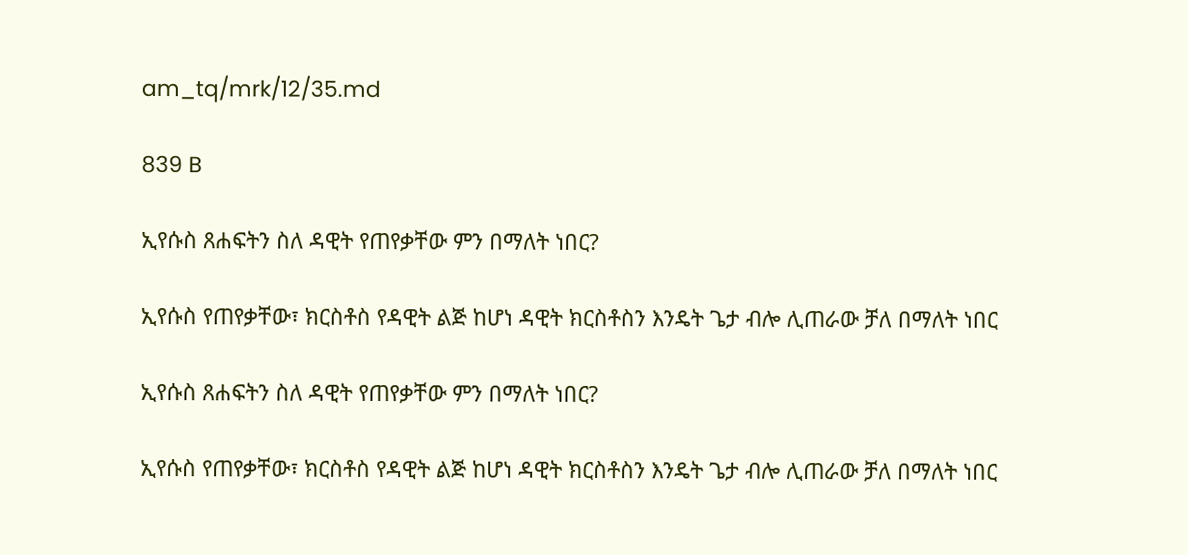am_tq/mrk/12/35.md

839 B

ኢየሱስ ጸሐፍትን ስለ ዳዊት የጠየቃቸው ምን በማለት ነበር?

ኢየሱስ የጠየቃቸው፣ ክርስቶስ የዳዊት ልጅ ከሆነ ዳዊት ክርስቶስን እንዴት ጌታ ብሎ ሊጠራው ቻለ በማለት ነበር

ኢየሱስ ጸሐፍትን ስለ ዳዊት የጠየቃቸው ምን በማለት ነበር?

ኢየሱስ የጠየቃቸው፣ ክርስቶስ የዳዊት ልጅ ከሆነ ዳዊት ክርስቶስን እንዴት ጌታ ብሎ ሊጠራው ቻለ በማለት ነበር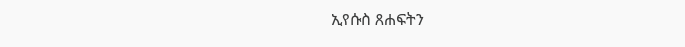ኢየሱስ ጸሐፍትን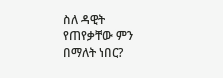ስለ ዳዊት የጠየቃቸው ምን በማለት ነበር?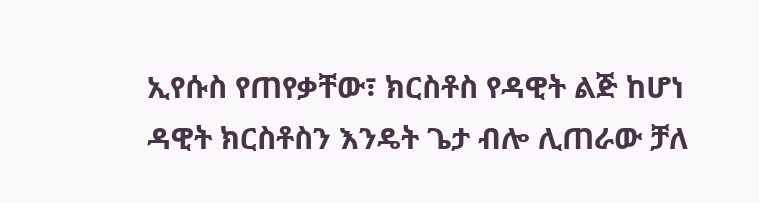ኢየሱስ የጠየቃቸው፣ ክርስቶስ የዳዊት ልጅ ከሆነ ዳዊት ክርስቶስን እንዴት ጌታ ብሎ ሊጠራው ቻለ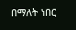በማለት ነበር